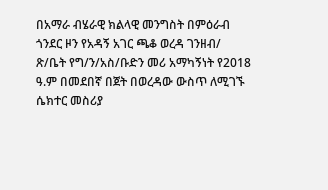በአማራ ብሄራዊ ክልላዊ መንግስት በምዕራብ ጎንደር ዞን የአዳኝ አገር ጫቆ ወረዳ ገንዘብ/ ጽ/ቤት የግ/ን/አስ/ቡድን መሪ አማካኝነት የ2018 ዓ.ም በመደበኛ በጀት በወረዳው ውስጥ ለሚገኙ ሴክተር መስሪያ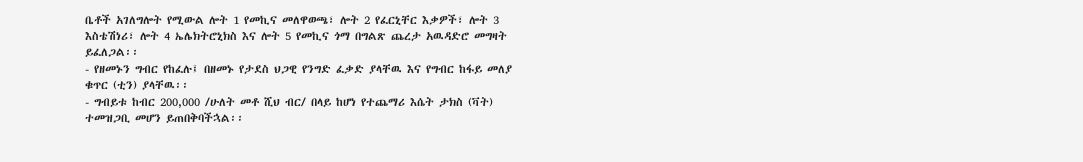ቤቶች አገለግሎት የሚውል ሎት 1 የመኪና መለዋወጫ፣ ሎት 2 የፈርኒቸር እቃዎች፣ ሎት 3 እስቴሽነሪ፣ ሎት 4 ኤሌክትሮኒክስ እና ሎት 5 የመኪና ጎማ በግልጽ ጨረታ አዉዳድሮ መግዛት ይፈለጋል፡፡
- የዘመኑን ግብር የከፈሉ፤ በዘመኑ የታደስ ህጋዊ የንግድ ፈቃድ ያላቸዉ እና የግብር ከፋይ መለያ ቁጥር (ቲን) ያላቸዉ፡፡
- ግብይቱ ከብር 200,000 /ሁለት መቶ ሺህ ብር/ በላይ ከሆነ የተጨማሪ እሴት ታክስ (ቫት) ተመዝጋቢ መሆን ይጠበቅባችኋል፡፡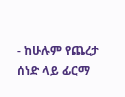- ከሁሉም የጨረታ ሰነድ ላይ ፊርማ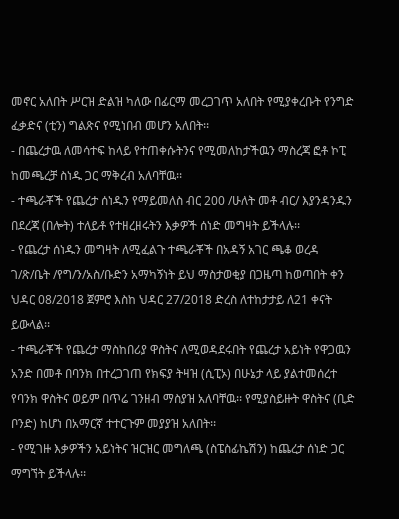መኖር አለበት ሥርዝ ድልዝ ካለው በፊርማ መረጋገጥ አለበት የሚያቀረቡት የንግድ ፈቃድና (ቲን) ግልጽና የሚነበብ መሆን አለበት፡፡
- በጨረታዉ ለመሳተፍ ከላይ የተጠቀሱትንና የሚመለከታችዉን ማስረጃ ፎቶ ኮፒ ከመጫረቻ ስነዱ ጋር ማቅረብ አለባቸዉ፡፡
- ተጫራቾች የጨረታ ሰነዱን የማይመለስ ብር 200 /ሁለት መቶ ብር/ እያንዳንዱን በደረጃ (በሎት) ተለይቶ የተዘረዘሩትን እቃዎች ሰነድ መግዛት ይችላሉ፡፡
- የጨረታ ሰነዱን መግዛት ለሚፈልጉ ተጫራቾች በአዳኝ አገር ጫቆ ወረዳ ገ/ጽ/ቤት /የግ/ን/አስ/ቡድን አማካኝነት ይህ ማስታወቂያ በጋዜጣ ከወጣበት ቀን ህዳር 08/2018 ጀምሮ እስከ ህዳር 27/2018 ድረስ ለተከታታይ ለ21 ቀናት ይውላል፡፡
- ተጫራቾች የጨረታ ማስከበሪያ ዋስትና ለሚወዳደሩበት የጨረታ አይነት የዋጋዉን አንድ በመቶ በባንክ በተረጋገጠ የክፍያ ትዛዝ (ሲፒኦ) በሁኔታ ላይ ያልተመሰረተ የባንክ ዋስትና ወይም በጥሬ ገንዘብ ማስያዝ አለባቸዉ፡፡ የሚያስይዙት ዋስትና (ቢድ ቦንድ) ከሆነ በአማርኛ ተተርጉም መያያዝ አለበት፡፡
- የሚገዙ እቃዎችን አይነትና ዝርዝር መግለጫ (ስፔስፊኬሽን) ከጨረታ ሰነድ ጋር ማግኘት ይችላሉ፡፡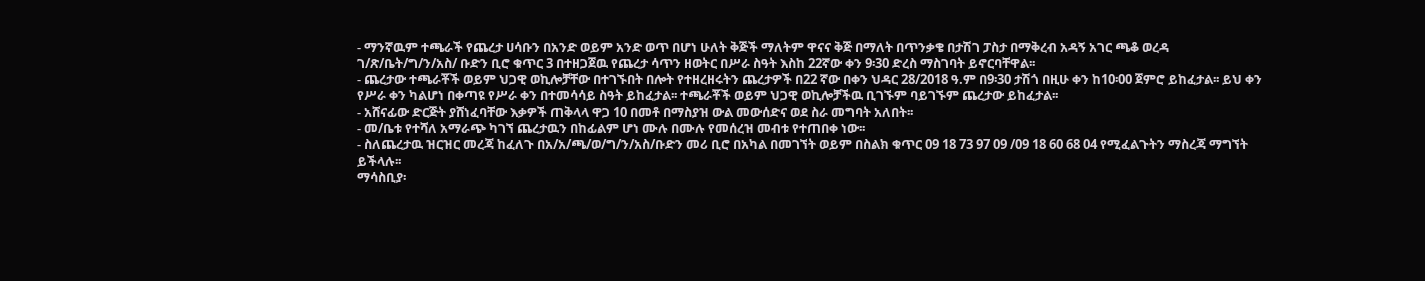- ማንኛዉም ተጫራች የጨረታ ሀሳቡን በአንድ ወይም አንድ ወጥ በሆነ ሁለት ቅጅች ማለትም ዋናና ቅጅ በማለት በጥንቃቄ በታሽገ ፓስታ በማቅረብ አዳኝ አገር ጫቆ ወረዳ ገ/ጽ/ቤት/ግ/ን/አስ/ ቡድን ቢሮ ቁጥር 3 በተዘጋጀዉ የጨረታ ሳጥን ዘወትር በሥራ ስዓት እስከ 22ኛው ቀን 9፡30 ድረስ ማስገባት ይኖርባቸዋል፡፡
- ጨረታው ተጫራቾች ወይም ህጋዊ ወኪሎቻቸው በተገኙበት በሎት የተዘረዘሩትን ጨረታዎች በ22 ኛው በቀን ህዳር 28/2018 ዓ.ም በ9፡30 ታሽጎ በዚሁ ቀን ከ10፡00 ጀምሮ ይከፈታል፡፡ ይህ ቀን የሥራ ቀን ካልሆነ በቀጣዩ የሥራ ቀን በተመሳሳይ ስዓት ይከፈታል፡፡ ተጫራቾች ወይም ህጋዊ ወኪሎቻችዉ ቢገኙም ባይገኙም ጨረታው ይከፈታል፡፡
- አሸናፊው ድርጅት ያሸነፈባቸው እቃዎች ጠቅላላ ዋጋ 10 በመቶ በማስያዝ ውል መውሰድና ወደ ስራ መግባት አለበት፡፡
- መ/ቤቱ የተሻለ አማራጭ ካገኘ ጨረታዉን በከፊልም ሆነ ሙሉ በሙሉ የመሰረዝ መብቱ የተጠበቀ ነው፡፡
- ስለጨረታዉ ዝርዝር መረጃ ከፈለጉ በአ/አ/ጫ/ወ/ግ/ን/አስ/ቡድን መሪ ቢሮ በአካል በመገኘት ወይም በስልክ ቁጥር 09 18 73 97 09 /09 18 60 68 04 የሚፈልጉትን ማስረጃ ማግኘት ይችላሉ፡፡
ማሳስቢያ፡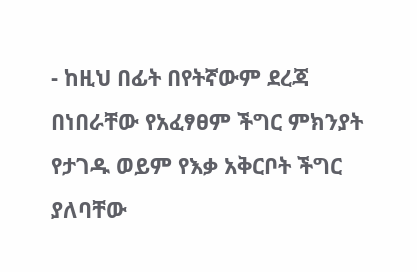- ከዚህ በፊት በየትኛውም ደረጃ በነበራቸው የአፈፃፀም ችግር ምክንያት የታገዱ ወይም የእቃ አቅርቦት ችግር ያለባቸው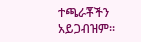ተጫራቾችን አይጋብዝም፡፡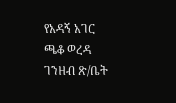የአዳኝ አገር ጫቆ ወረዳ ገንዘብ ጽ/ቤት